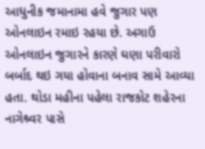આધુનીક જમાનામા હવે જુગાર પણ ઓનલાઇન રમાઇ રહયા છે. અગાઉ ઓનલાઇન જુગારને કારણે ઘણા પરીવારો બર્બાદ થઇ ગયા હોવાના બનાવ સામે આવ્યા હતા. થોડા મહીના પહેલા રાજકોટ શહેરના નાગેશ્ર્વર પાસે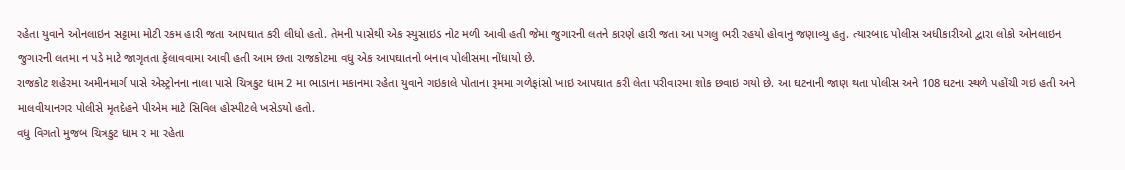રહેતા યુવાને ઓનલાઇન સટ્ટામા મોટી રકમ હારી જતા આપઘાત કરી લીધો હતો. તેમની પાસેથી એક સ્યુસાઇડ નોટ મળી આવી હતી જેમા જુગારની લતને કારણે હારી જતા આ પગલુ ભરી રહયો હોવાનુ જણાવ્યુ હતુ. ત્યારબાદ પોલીસ અધીકારીઓ દ્વારા લોકો ઓનલાઇન જુગારની લતમા ન પડે માટે જાગૃતતા ફેલાવવામા આવી હતી આમ છતા રાજકોટમા વધુ એક આપઘાતનો બનાવ પોલીસમા નોંધાયો છે.
રાજકોટ શહેરમા અમીનમાર્ગ પાસે એસ્ટ્રોનના નાલા પાસે ચિત્રકુટ ધામ 2 મા ભાડાના મકાનમા રહેતા યુવાને ગઇકાલે પોતાના રૂમમા ગળેફાંસો ખાઇ આપઘાત કરી લેતા પરીવારમા શોક છવાઇ ગયો છે. આ ઘટનાની જાણ થતા પોલીસ અને 108 ઘટના સ્થળે પહોંચી ગઇ હતી અને માલવીયાનગર પોલીસે મૃતદેહને પીએમ માટે સિવિલ હોસ્પીટલે ખસેડયો હતો.
વધુ વિગતો મુજબ ચિત્રકુટ ધામ ર મા રહેતા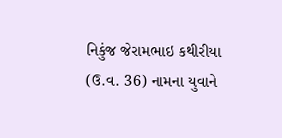નિકુંજ જેરામભાઇ કથીરીયા (ઉ.વ. 36) નામના યુવાને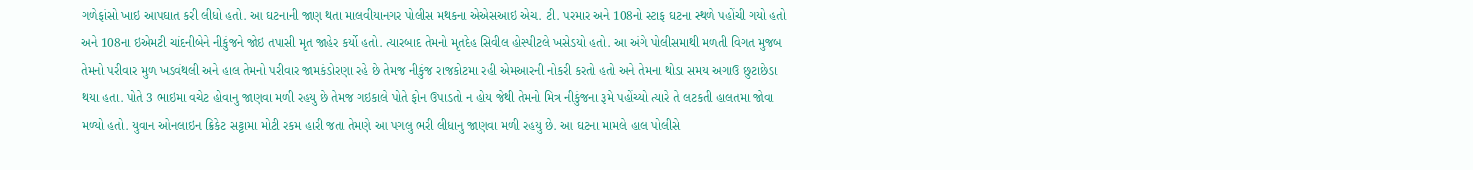ગળેફાંસો ખાઇ આપઘાત કરી લીધો હતો. આ ઘટનાની જાણ થતા માલવીયાનગર પોલીસ મથકના એએસઆઇ એચ. ટી. પરમાર અને 108નો સ્ટાફ ઘટના સ્થળે પહોંચી ગયો હતો અને 108ના ઇએમટી ચાંદનીબેને નીકુંજને જોઇ તપાસી મૃત જાહેર કર્યો હતો. ત્યારબાદ તેમનો મૃતદેહ સિવીલ હોસ્પીટલે ખસેડયો હતો. આ અંગે પોલીસમાથી મળતી વિગત મુજબ તેમનો પરીવાર મુળ ખડવંથલી અને હાલ તેમનો પરીવાર જામકંડોરણા રહે છે તેમજ નીકુંજ રાજકોટમા રહી એમઆરની નોકરી કરતો હતો અને તેમના થોડા સમય અગાઉ છુટાછેડા થયા હતા. પોતે 3 ભાઇમા વચેટ હોવાનુ જાણવા મળી રહયુ છે તેમજ ગઇકાલે પોતે ફોન ઉપાડતો ન હોય જેથી તેમનો મિત્ર નીકુંજના રૂમે પહોંચ્યો ત્યારે તે લટકતી હાલતમા જોવા મળ્યો હતો. યુવાન ઓનલાઇન ક્રિકેટ સટ્ટામા મોટી રકમ હારી જતા તેમણે આ પગલુ ભરી લીધાનુ જાણવા મળી રહયુ છે. આ ઘટના મામલે હાલ પોલીસે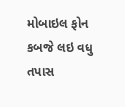મોબાઇલ ફોન કબજે લઇ વધુ તપાસ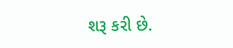શરૂ કરી છે.